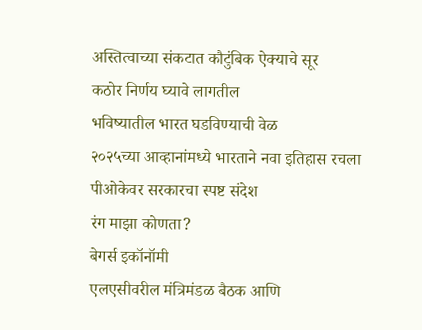अस्तित्वाच्या संकटात कौटुंबिक ऐक्याचे सूर
कठोर निर्णय घ्यावे लागतील
भविष्यातील भारत घडविण्याची वेळ
२०२५च्या आव्हानांमध्ये भारताने नवा इतिहास रचला
पीओकेवर सरकारचा स्पष्ट संदेश
रंग माझा कोणता?
बेगर्स इकॉनॉमी
एलएसीवरील मंत्रिमंडळ बैठक आणि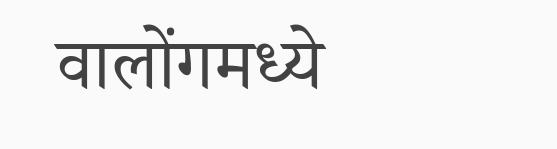वालोंगमध्ये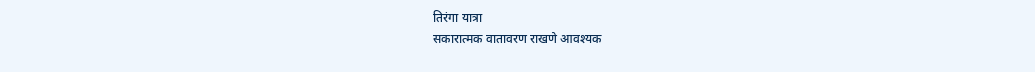तिरंगा यात्रा
सकारात्मक वातावरण राखणे आवश्यक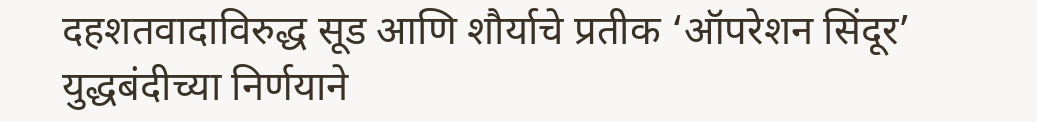दहशतवादाविरुद्ध सूड आणि शौर्याचे प्रतीक ‘ऑपरेशन सिंदूर’
युद्धबंदीच्या निर्णयाने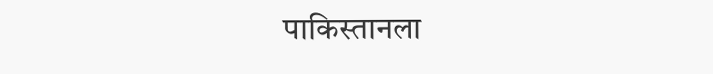पाकिस्तानला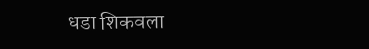धडा शिकवला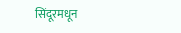सिंदूरमधून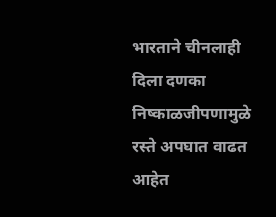भारताने चीनलाही दिला दणका
निष्काळजीपणामुळे रस्ते अपघात वाढत आहेत